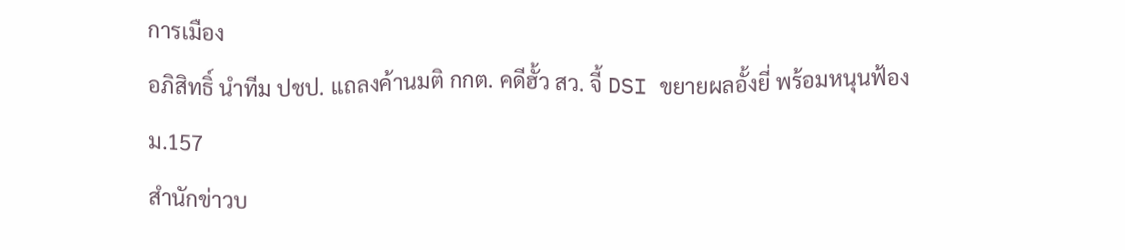การเมือง
อภิสิทธิ์ นำทีม ปชป. แถลงค้านมติ กกต. คดีฮั้ว สว. จี้ DSI ขยายผลอั้งยี่ พร้อมหนุนฟ้อง ม.157
สำนักข่าวบ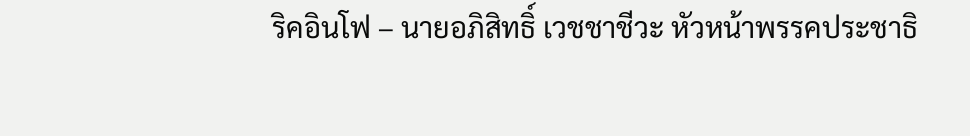ริคอินโฟ – นายอภิสิทธิ์ เวชชาชีวะ หัวหน้าพรรคประชาธิ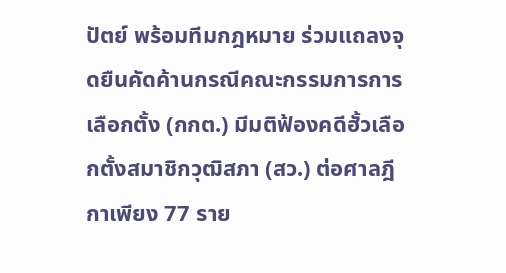ปัตย์ พร้อมทีมกฎหมาย ร่วมแถลงจุดยืนคัดค้านกรณีคณะกรรมการการเลือกตั้ง (กกต.) มีมติฟ้องคดีฮั้วเลือกตั้งสมาชิกวุฒิสภา (สว.) ต่อศาลฎีกาเพียง 77 ราย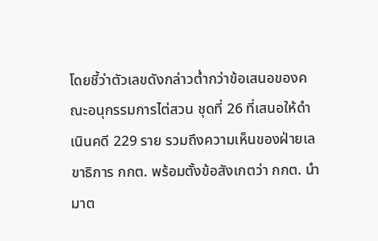โดยชี้ว่าตัวเลขดังกล่าวต่ำกว่าข้อเสนอของคณะอนุกรรมการไต่สวน ชุดที่ 26 ที่เสนอให้ดำเนินคดี 229 ราย รวมถึงความเห็นของฝ่ายเลขาธิการ กกต. พร้อมตั้งข้อสังเกตว่า กกต. นำมาต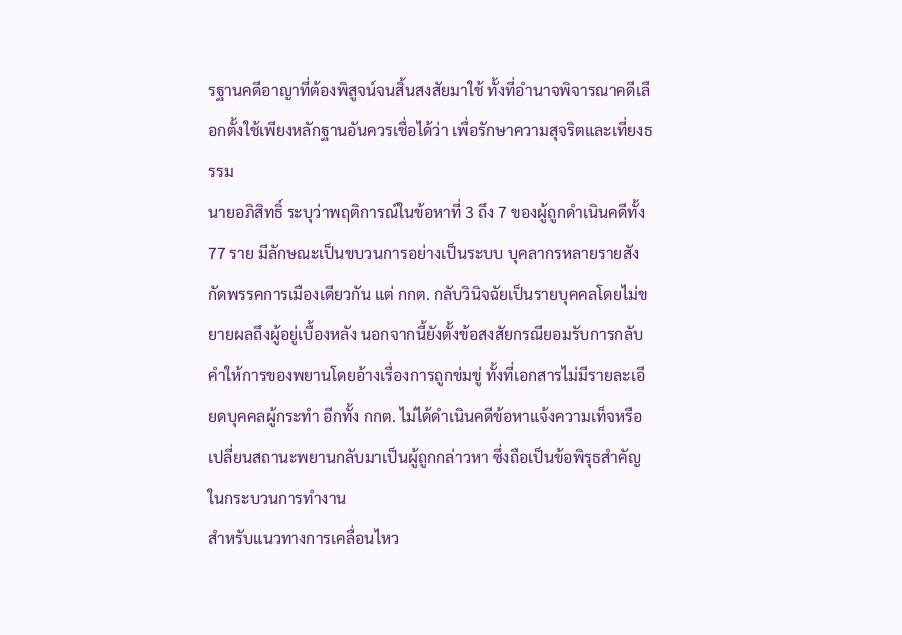รฐานคดีอาญาที่ต้องพิสูจน์จนสิ้นสงสัยมาใช้ ทั้งที่อำนาจพิจารณาคดีเลือกตั้งใช้เพียงหลักฐานอันควรเชื่อได้ว่า เพื่อรักษาความสุจริตและเที่ยงธรรม
นายอภิสิทธิ์ ระบุว่าพฤติการณ์ในข้อหาที่ 3 ถึง 7 ของผู้ถูกดำเนินคดีทั้ง 77 ราย มีลักษณะเป็นขบวนการอย่างเป็นระบบ บุคลากรหลายรายสังกัดพรรคการเมืองเดียวกัน แต่ กกต. กลับวินิจฉัยเป็นรายบุคคลโดยไม่ขยายผลถึงผู้อยู่เบื้องหลัง นอกจากนี้ยังตั้งข้อสงสัยกรณียอมรับการกลับคำให้การของพยานโดยอ้างเรื่องการถูกข่มขู่ ทั้งที่เอกสารไม่มีรายละเอียดบุคคลผู้กระทำ อีกทั้ง กกต. ไม่ได้ดำเนินคดีข้อหาแจ้งความเท็จหรือเปลี่ยนสถานะพยานกลับมาเป็นผู้ถูกกล่าวหา ซึ่งถือเป็นข้อพิรุธสำคัญในกระบวนการทำงาน
สำหรับแนวทางการเคลื่อนไหว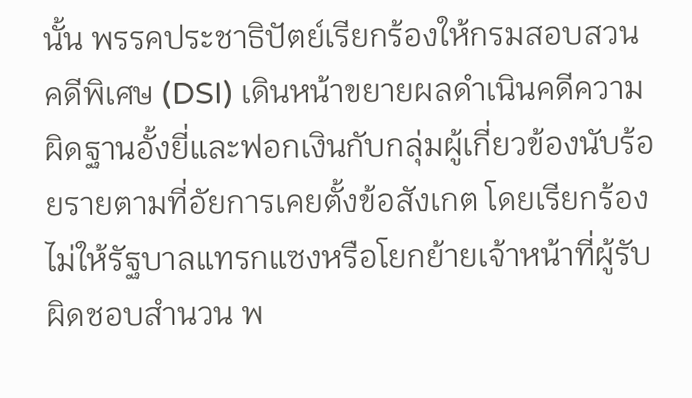นั้น พรรคประชาธิปัตย์เรียกร้องให้กรมสอบสวนคดีพิเศษ (DSI) เดินหน้าขยายผลดำเนินคดีความผิดฐานอั้งยี่และฟอกเงินกับกลุ่มผู้เกี่ยวข้องนับร้อยรายตามที่อัยการเคยตั้งข้อสังเกต โดยเรียกร้องไม่ให้รัฐบาลแทรกแซงหรือโยกย้ายเจ้าหน้าที่ผู้รับผิดชอบสำนวน พ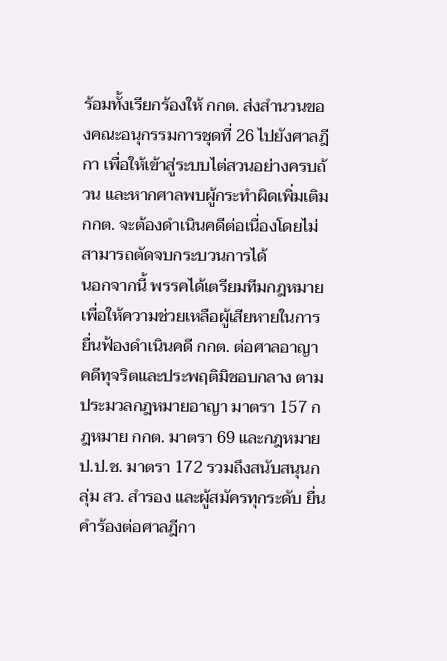ร้อมทั้งเรียกร้องให้ กกต. ส่งสำนวนของคณะอนุกรรมการชุดที่ 26 ไปยังศาลฎีกา เพื่อให้เข้าสู่ระบบไต่สวนอย่างครบถ้วน และหากศาลพบผู้กระทำผิดเพิ่มเติม กกต. จะต้องดำเนินคดีต่อเนื่องโดยไม่สามารถตัดจบกระบวนการได้
นอกจากนี้ พรรคได้เตรียมทีมกฎหมายเพื่อให้ความช่วยเหลือผู้เสียหายในการยื่นฟ้องดำเนินคดี กกต. ต่อศาลอาญาคดีทุจริตและประพฤติมิชอบกลาง ตามประมวลกฎหมายอาญา มาตรา 157 กฎหมาย กกต. มาตรา 69 และกฎหมาย ป.ป.ช. มาตรา 172 รวมถึงสนับสนุนกลุ่ม สว. สำรอง และผู้สมัครทุกระดับ ยื่นคำร้องต่อศาลฎีกา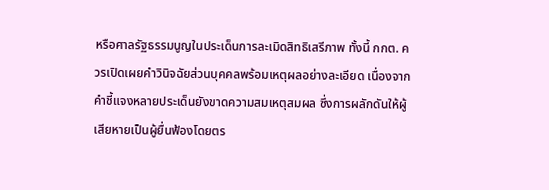หรือศาลรัฐธรรมนูญในประเด็นการละเมิดสิทธิเสรีภาพ ทั้งนี้ กกต. ควรเปิดเผยคำวินิจฉัยส่วนบุคคลพร้อมเหตุผลอย่างละเอียด เนื่องจากคำชี้แจงหลายประเด็นยังขาดความสมเหตุสมผล ซึ่งการผลักดันให้ผู้เสียหายเป็นผู้ยื่นฟ้องโดยตร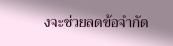งจะช่วยลดข้อจำกัด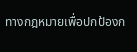ทางกฎหมายเพื่อปกป้องก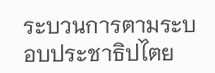ระบวนการตามระบอบประชาธิปไตย